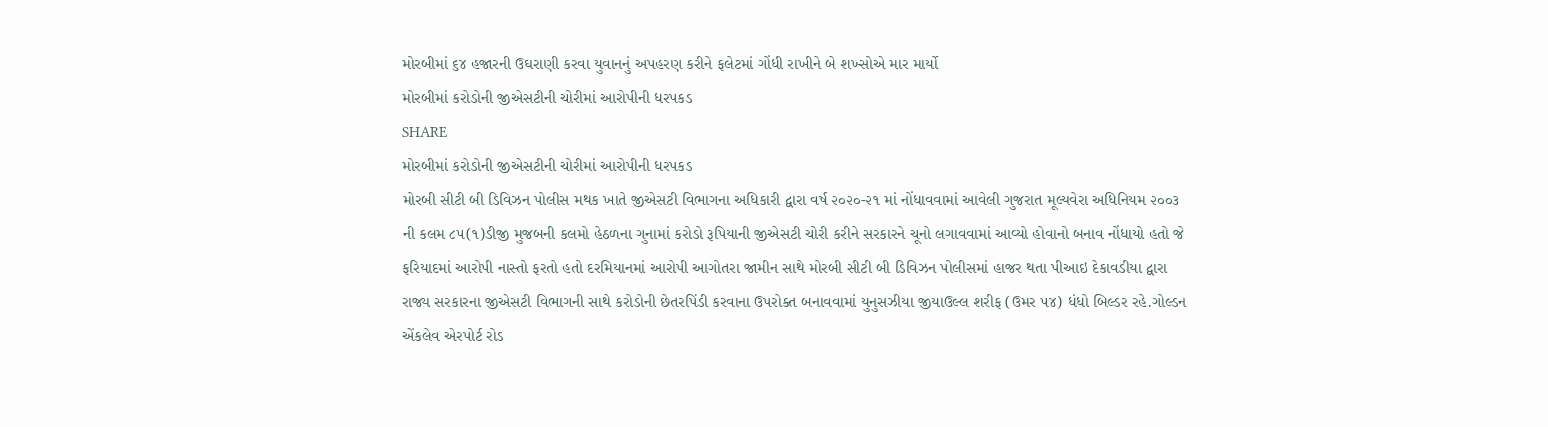મોરબીમાં ૬૪ હજારની ઉઘરાણી કરવા યુવાનનું અપહરણ કરીને ફલેટમાં ગોંધી રાખીને બે શખ્સોએ માર માર્યો
મોરબીમાં કરોડોની જીએસટીની ચોરીમાં આરોપીની ધરપકડ
SHARE
મોરબીમાં કરોડોની જીએસટીની ચોરીમાં આરોપીની ધરપકડ
મોરબી સીટી બી ડિવિઝન પોલીસ મથક ખાતે જીએસટી વિભાગના અધિકારી દ્વારા વર્ષ ૨૦૨૦-૨૧ માં નોંધાવવામાં આવેલી ગુજરાત મૂલ્યવેરા અધિનિયમ ૨૦૦૩ ની કલમ ૮૫(૧)ડીજી મુજબની કલમો હેઠળના ગુનામાં કરોડો રૂપિયાની જીએસટી ચોરી કરીને સરકારને ચૂનો લગાવવામાં આવ્યો હોવાનો બનાવ નોંધાયો હતો જે ફરિયાદમાં આરોપી નાસ્તો ફરતો હતો દરમિયાનમાં આરોપી આગોતરા જામીન સાથે મોરબી સીટી બી ડિવિઝન પોલીસમાં હાજર થતા પીઆઇ દેકાવડીયા દ્વારા રાજ્ય સરકારના જીએસટી વિભાગની સાથે કરોડોની છેતરપિંડી કરવાના ઉપરોક્ત બનાવવામાં યુનુસઝીયા જીયાઉલ્લ શરીફ (ઉમર ૫૪) ધંધો બિલ્ડર રહે.ગોલ્ડન એંકલેવ એરપોર્ટ રોડ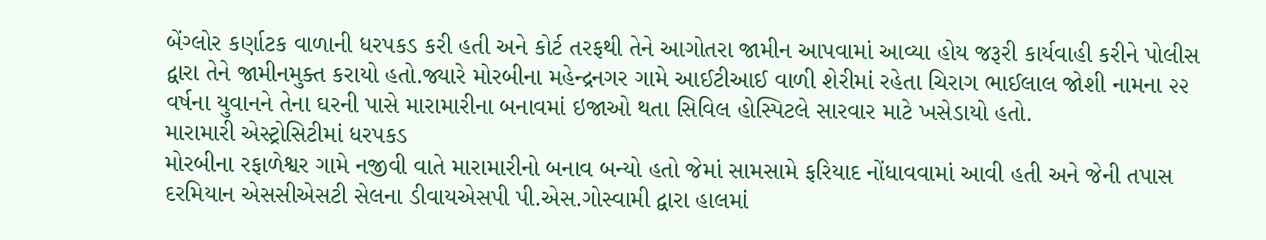બેંગ્લોર કર્ણાટક વાળાની ધરપકડ કરી હતી અને કોર્ટ તરફથી તેને આગોતરા જામીન આપવામાં આવ્યા હોય જરૂરી કાર્યવાહી કરીને પોલીસ દ્વારા તેને જામીનમુક્ત કરાયો હતો.જ્યારે મોરબીના મહેન્દ્રનગર ગામે આઈટીઆઈ વાળી શેરીમાં રહેતા ચિરાગ ભાઈલાલ જોશી નામના ૨૨ વર્ષના યુવાનને તેના ઘરની પાસે મારામારીના બનાવમાં ઇજાઓ થતા સિવિલ હોસ્પિટલે સારવાર માટે ખસેડાયો હતો.
મારામારી એસ્ટ્રોસિટીમાં ધરપકડ
મોરબીના રફાળેશ્વર ગામે નજીવી વાતે મારામારીનો બનાવ બન્યો હતો જેમાં સામસામે ફરિયાદ નોંધાવવામાં આવી હતી અને જેની તપાસ દરમિયાન એસસીએસટી સેલના ડીવાયએસપી પી.એસ.ગોસ્વામી દ્વારા હાલમાં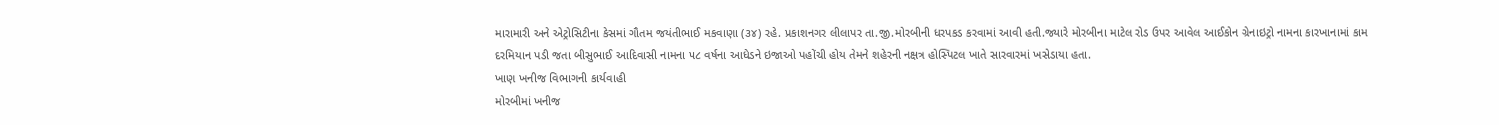મારામારી અને એટ્રોસિટીના કેસમાં ગૌતમ જયંતીભાઈ મકવાણા (૩૪) રહે. પ્રકાશનગર લીલાપર તા.જી.મોરબીની ધરપકડ કરવામાં આવી હતી.જ્યારે મોરબીના માટેલ રોડ ઉપર આવેલ આઈકોન ગ્રેનાઇટ્રો નામના કારખાનામાં કામ દરમિયાન પડી જતા બીસુભાઈ આદિવાસી નામના ૫૮ વર્ષના આધેડને ઇજાઓ પહોંચી હોય તેમને શહેરની નક્ષત્ર હોસ્પિટલ ખાતે સારવારમાં ખસેડાયા હતા.
ખાણ ખનીજ વિભાગની કાર્યવાહી
મોરબીમાં ખનીજ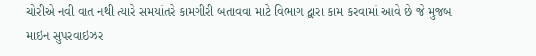ચોરીએ નવી વાત નથી ત્યારે સમયાંતરે કામગીરી બતાવવા માટે વિભાગ દ્વારા કામ કરવામાં આવે છે જે મુજબ માઇન સુપરવાઇઝર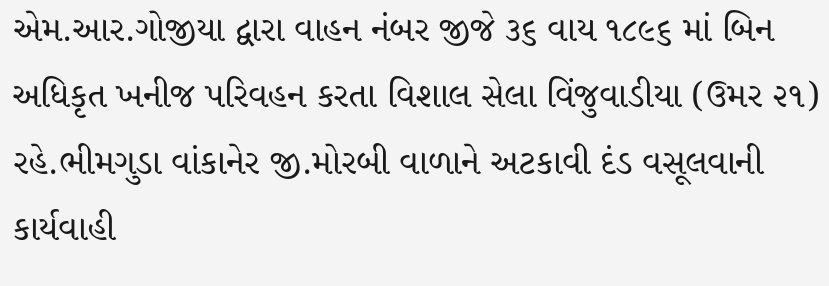એમ.આર.ગોજીયા દ્વારા વાહન નંબર જીજે ૩૬ વાય ૧૮૯૬ માં બિન અધિકૃત ખનીજ પરિવહન કરતા વિશાલ સેલા વિંજુવાડીયા (ઉમર ૨૧) રહે.ભીમગુડા વાંકાનેર જી.મોરબી વાળાને અટકાવી દંડ વસૂલવાની કાર્યવાહી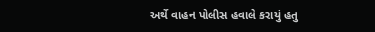અર્થે વાહન પોલીસ હવાલે કરાયું હતુ